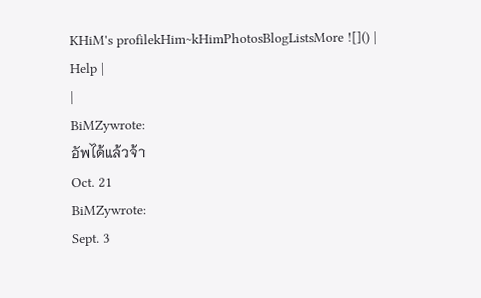KHiM's profilekHim~kHimPhotosBlogListsMore ![]() | Help |
|
BiMZywrote:
อัพได้แล้วจ้า
Oct. 21
BiMZywrote:
Sept. 3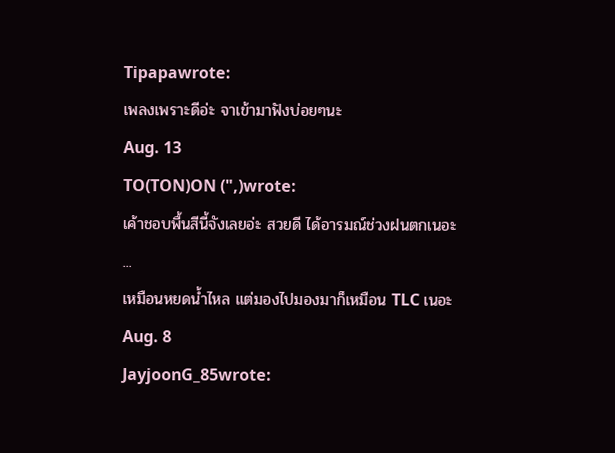Tipapawrote:
เพลงเพราะดีอ่ะ จาเข้ามาฟังบ่อยๆนะ
Aug. 13
TO(TON)ON (",)wrote:
เค้าชอบพื้นสีนี้จังเลยอ่ะ สวยดี ได้อารมณ์ช่วงฝนตกเนอะ
...
เหมือนหยดน้ำไหล แต่มองไปมองมาก็เหมือน TLC เนอะ
Aug. 8
JayjoonG_85wrote: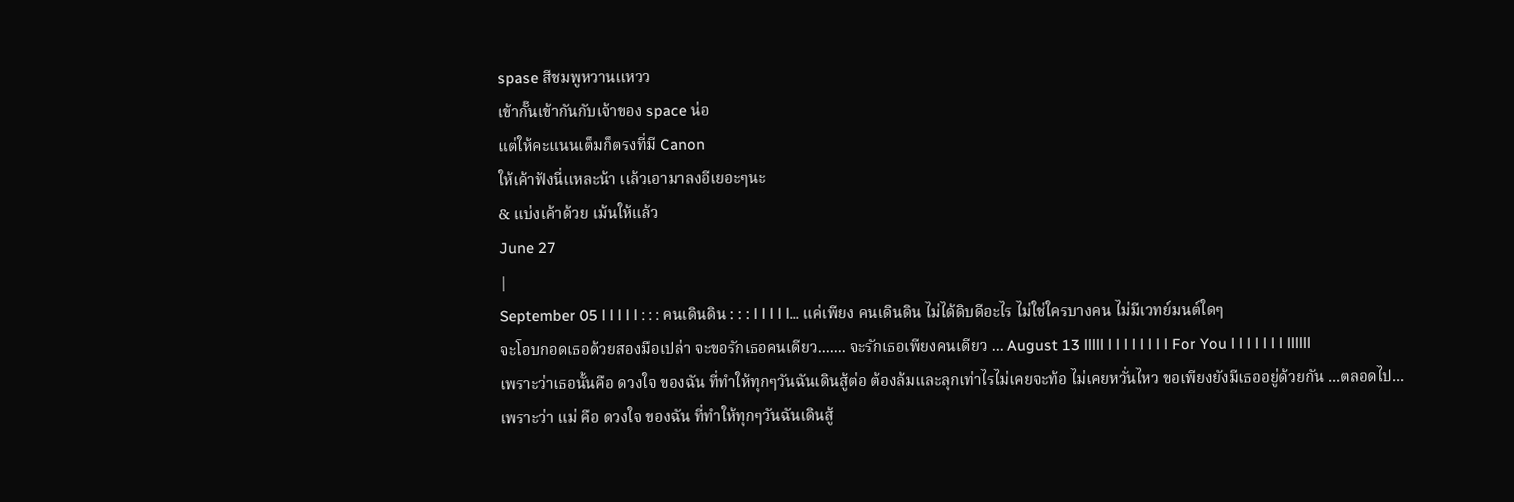spase สีชมพูหวานเเหวว
เข้ากั๊นเข้ากันกับเจ้าของ space น่อ
แต่ให้คะแนนเต็มก็ตรงที่มี Canon
ให้เค้าฟังนี่เเหละน้า เเล้วเอามาลงอีเยอะๆนะ
& แบ่งเค้าด้วย เม้นให้แล้ว
June 27
|
September 05 l l l l l : : : คนเดินดิน : : : l l l l l... แค่เพียง คนเดินดิน ไม่ได้ดิบดีอะไร ไม่ใช่ใครบางคน ไม่มีเวทย์มนต์ใดๆ
จะโอบกอดเธอด้วยสองมือเปล่า จะขอรักเธอคนเดียว....... จะรักเธอเพียงคนเดียว ... August 13 lllll l l l l l l l l For You l l l l l l l llllll
เพราะว่าเธอนั้นคือ ดวงใจ ของฉัน ที่ทำให้ทุกๆวันฉันเดินสู้ต่อ ต้องล้มและลุกเท่าไรไม่เคยจะท้อ ไม่เคยหวั่นไหว ขอเพียงยังมีเธออยู่ด้วยกัน ...ตลอดไป...
เพราะว่า แม่ คือ ดวงใจ ของฉัน ที่ทำให้ทุกๆวันฉันเดินสู้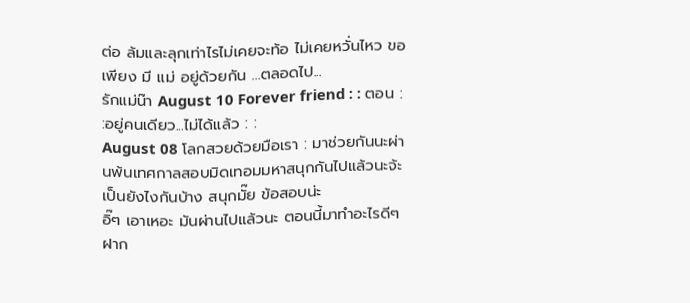ต่อ ล้มและลุกเท่าไรไม่เคยจะท้อ ไม่เคยหวั่นไหว ขอเพียง มี แม่ อยู่ด้วยกัน ...ตลอดไป...
รักแม่น๊า August 10 Forever friend : : ตอน : :อยู่คนเดียว...ไม่ได้แล้ว : :
August 08 โลกสวยด้วยมือเรา : มาช่วยกันนะผ่านพ้นเทศกาลสอบมิดเทอมมหาสนุกกันไปแล้วนะจ้ะ
เป็นยังไงกันบ้าง สนุกมั๊ย ข้อสอบน่ะ
อิ๊ๆ เอาเหอะ มันผ่านไปแล้วนะ ตอนนี้มาทำอะไรดีๆ ฝาก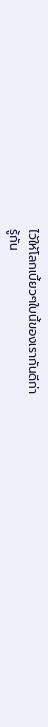ไว้ให้โลกเบี้ยวๆใบนี้ของเรากันดีก่า
รู้กัน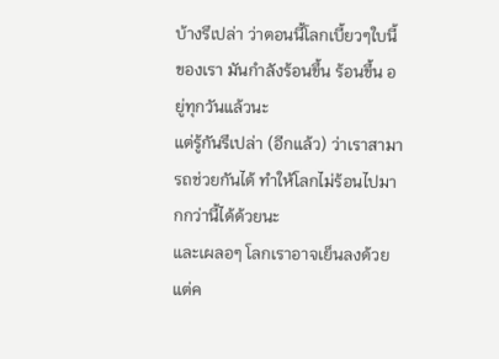บ้างรึเปล่า ว่าตอนนี้โลกเบี้ยวๆใบนี้ของเรา มันกำลังร้อนขึ้น ร้อนขึ้น อยู่ทุกวันแล้วนะ
แต่รู้กันรึเปล่า (อีกแล้ว) ว่าเราสามารถช่วยกันได้ ทำให้โลกไม่ร้อนไปมากกว่านี้ได้ด้วยนะ
และเผลอๆ โลกเราอาจเย็นลงด้วย แต่ค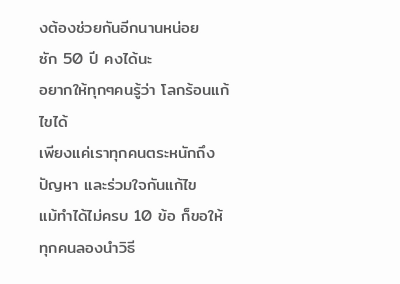งต้องช่วยกันอีกนานหน่อย
ซัก 50 ปี คงได้นะ
อยากให้ทุกๆคนรู้ว่า โลกร้อนแก้ไขได้
เพียงแค่เราทุกคนตระหนักถึงปัญหา และร่วมใจกันแก้ไข
แม้ทำได้ไม่ครบ 10 ข้อ ก็ขอให้ทุกคนลองนำวิธี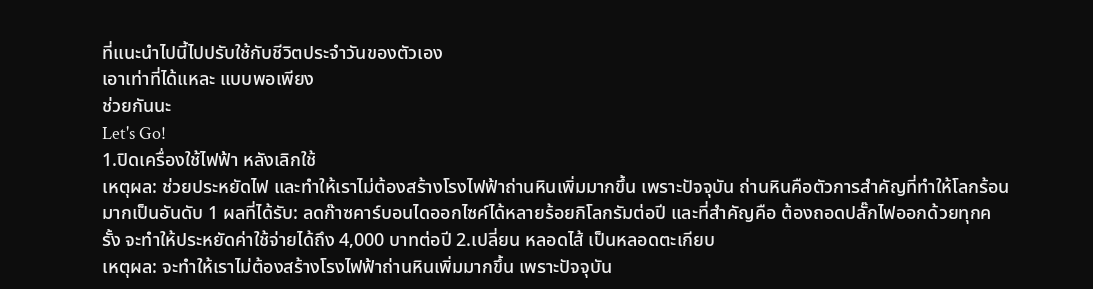ที่แนะนำไปนี้ไปปรับใช้กับชีวิตประจำวันของตัวเอง
เอาเท่าที่ได้แหละ แบบพอเพียง
ช่วยกันนะ
Let's Go!
1.ปิดเครื่องใช้ไฟฟ้า หลังเลิกใช้
เหตุผล: ช่วยประหยัดไฟ และทำให้เราไม่ต้องสร้างโรงไฟฟ้าถ่านหินเพิ่มมากขึ้น เพราะปัจจุบัน ถ่านหินคือตัวการสำคัญที่ทำให้โลกร้อนมากเป็นอันดับ 1 ผลที่ได้รับ: ลดก๊าซคาร์บอนไดออกไซค์ได้หลายร้อยกิโลกรัมต่อปี และที่สำคัญคือ ต้องถอดปลั๊กไฟออกด้วยทุกครั้ง จะทำให้ประหยัดค่าใช้จ่ายได้ถึง 4,000 บาทต่อปี 2.เปลี่ยน หลอดไส้ เป็นหลอดตะเกียบ
เหตุผล: จะทำให้เราไม่ต้องสร้างโรงไฟฟ้าถ่านหินเพิ่มมากขึ้น เพราะปัจจุบัน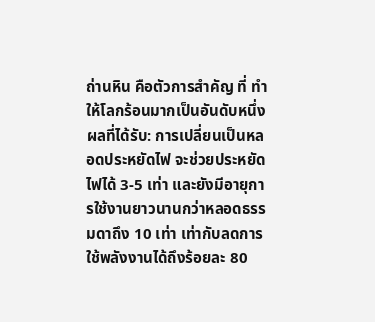ถ่านหิน คือตัวการสำคัญ ที่ ทำให้โลกร้อนมากเป็นอันดับหนึ่ง ผลที่ได้รับ: การเปลี่ยนเป็นหลอดประหยัดไฟ จะช่วยประหยัดไฟได้ 3-5 เท่า และยังมีอายุการใช้งานยาวนานกว่าหลอดธรรมดาถึง 10 เท่า เท่ากับลดการใช้พลังงานได้ถึงร้อยละ 80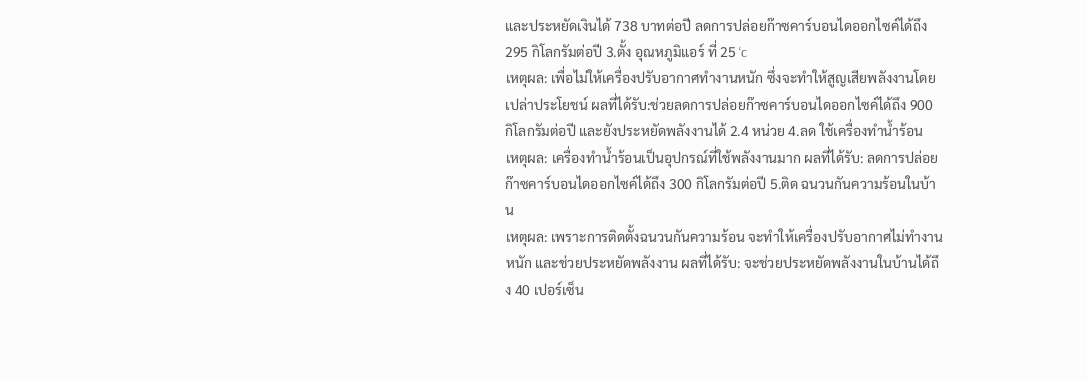และประหยัดเงินได้ 738 บาทต่อปี ลดการปล่อยก๊าซคาร์บอนไดออกไซค์ได้ถึง 295 กิโลกรัมต่อปี 3.ตั้ง อุณหภูมิแอร์ ที่ 25 ‘c
เหตุผล: เพื่อไม่ให้เครื่องปรับอากาศทำงานหนัก ซึ่งจะทำให้สูญเสียพลังงานโดยเปล่าประโยชน์ ผลที่ได้รับ:ช่วยลดการปล่อยก๊าซคาร์บอนไดออกไซค์ได้ถึง 900 กิโลกรัมต่อปี และยังประหยัดพลังงานได้ 2.4 หน่วย 4.ลด ใช้เครื่องทำน้ำร้อน
เหตุผล: เครื่องทำน้ำร้อนเป็นอุปกรณ์ที่ใช้พลังงานมาก ผลที่ได้รับ: ลดการปล่อยก๊าซคาร์บอนไดออกไซค์ได้ถึง 300 กิโลกรัมต่อปี 5.ติด ฉนวนกันความร้อนในบ้าน
เหตุผล: เพราะการติดตั้งฉนวนกันความร้อน จะทำให้เครื่องปรับอากาศไม่ทำงานหนัก และช่วยประหยัดพลังงาน ผลที่ได้รับ: จะช่วยประหยัดพลังงานในบ้านได้ถึง 40 เปอร์เซ็น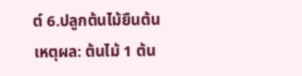ต์ 6.ปลูกต้นไม้ยืนต้น
เหตุผล: ต้นไม้ 1 ต้น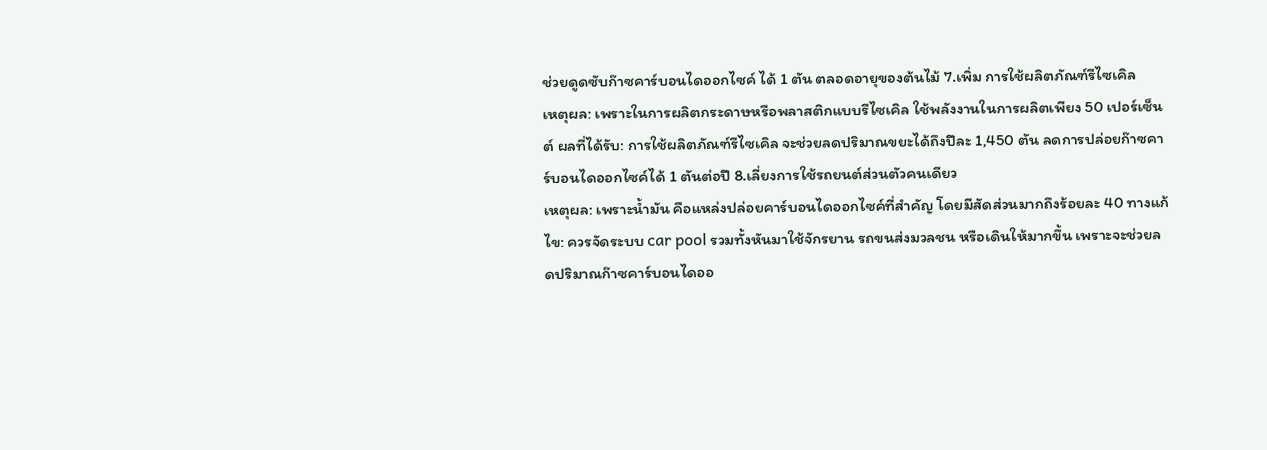ช่วยดูดซับก๊าซคาร์บอนไดออกไซค์ ได้ 1 ตัน ตลอดอายุของต้นไม้ 7.เพิ่ม การใช้ผลิตภัณฑ์รีไซเคิล
เหตุผล: เพราะในการผลิตกระดาษหรือพลาสติกแบบรีไซเคิล ใช้พลังงานในการผลิตเพียง 50 เปอร์เซ็นต์ ผลที่ได้รับ: การใช้ผลิตภัณฑ์รีไซเคิล จะช่วยลดปริมาณขยะได้ถึงปีละ 1,450 ตัน ลดการปล่อยก๊าซคาร์บอนไดออกไซค์ได้ 1 ตันต่อปี 8.เลี่ยงการใช้รถยนต์ส่วนตัวคนเดียว
เหตุผล: เพราะน้ำมัน คือแหล่งปล่อยคาร์บอนไดออกไซค์ที่สำคัญ โดยมีสัดส่วนมากถึงร้อยละ 40 ทางแก้ไข: ควรจัดระบบ car pool รวมทั้งหันมาใช้จักรยาน รถขนส่งมวลชน หรือเดินให้มากขึ้น เพราะจะช่วยลดปริมาณก๊าซคาร์บอนไดออ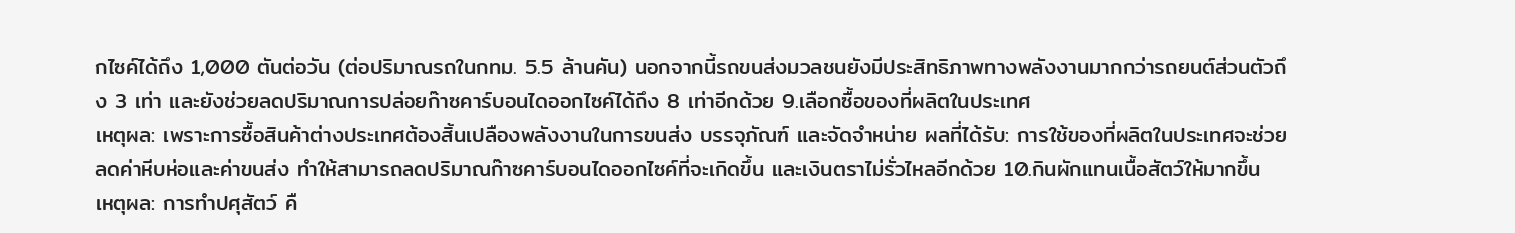กไซค์ได้ถึง 1,000 ตันต่อวัน (ต่อปริมาณรถในกทม. 5.5 ล้านคัน) นอกจากนี้รถขนส่งมวลชนยังมีประสิทธิภาพทางพลังงานมากกว่ารถยนต์ส่วนตัวถึง 3 เท่า และยังช่วยลดปริมาณการปล่อยก๊าซคาร์บอนไดออกไซค์ได้ถึง 8 เท่าอีกด้วย 9.เลือกซื้อของที่ผลิตในประเทศ
เหตุผล: เพราะการซื้อสินค้าต่างประเทศต้องสิ้นเปลืองพลังงานในการขนส่ง บรรจุภัณฑ์ และจัดจำหน่าย ผลที่ได้รับ: การใช้ของที่ผลิตในประเทศจะช่วยลดค่าหีบห่อและค่าขนส่ง ทำให้สามารถลดปริมาณก๊าซคาร์บอนไดออกไซค์ที่จะเกิดขึ้น และเงินตราไม่รั่วไหลอีกด้วย 10.กินผักแทนเนื้อสัตว์ให้มากขึ้น
เหตุผล: การทำปศุสัตว์ คื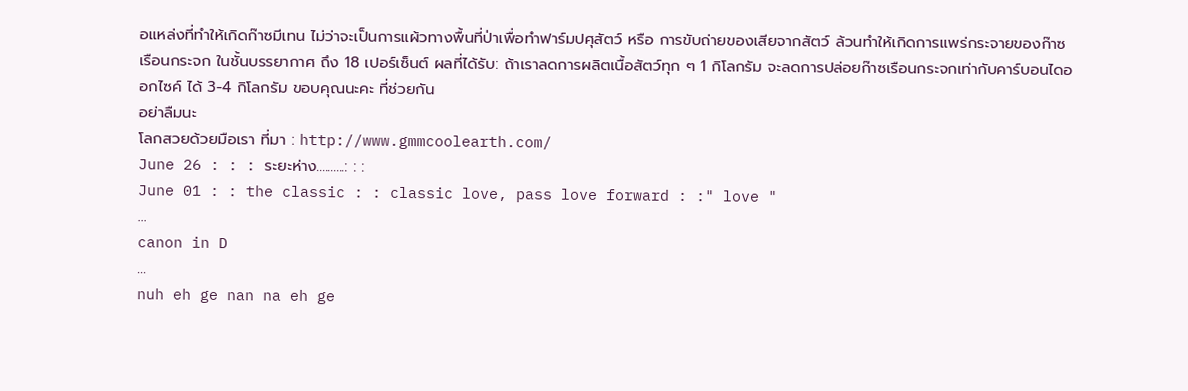อแหล่งที่ทำให้เกิดก๊าซมีเทน ไม่ว่าจะเป็นการแผ้วทางพื้นที่ป่าเพื่อทำฟาร์มปศุสัตว์ หรือ การขับถ่ายของเสียจากสัตว์ ล้วนทำให้เกิดการแพร่กระจายของก๊าซเรือนกระจก ในชั้นบรรยากาศ ถึง 18 เปอร์เซ็นต์ ผลที่ได้รับ: ถ้าเราลดการผลิตเนื้อสัตว์ทุก ๆ 1 กิโลกรัม จะลดการปล่อยก๊าซเรือนกระจกเท่ากับคาร์บอนไดออกไซค์ ได้ 3-4 กิโลกรัม ขอบคุณนะคะ ที่ช่วยกัน
อย่าลืมนะ
โลกสวยด้วยมือเรา ที่มา : http://www.gmmcoolearth.com/
June 26 : : : ระยะห่าง..........: : :
June 01 : : the classic : : classic love, pass love forward : :" love "
...
canon in D
...
nuh eh ge nan na eh ge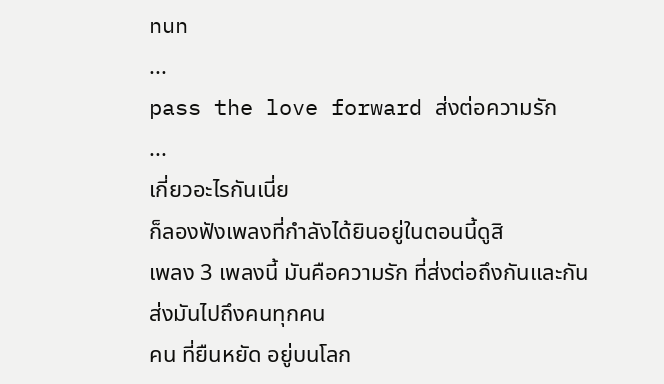nun
...
pass the love forward ส่งต่อความรัก
...
เกี่ยวอะไรกันเนี่ย
ก็ลองฟังเพลงที่กำลังได้ยินอยู่ในตอนนี้ดูสิ
เพลง 3 เพลงนี้ มันคือความรัก ที่ส่งต่อถึงกันและกัน
ส่งมันไปถึงคนทุกคน
คน ที่ยืนหยัด อยู่บนโลก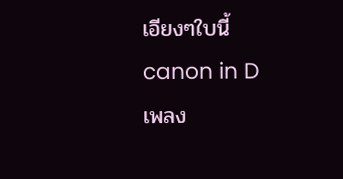เอียงๆใบนี้
canon in D
เพลง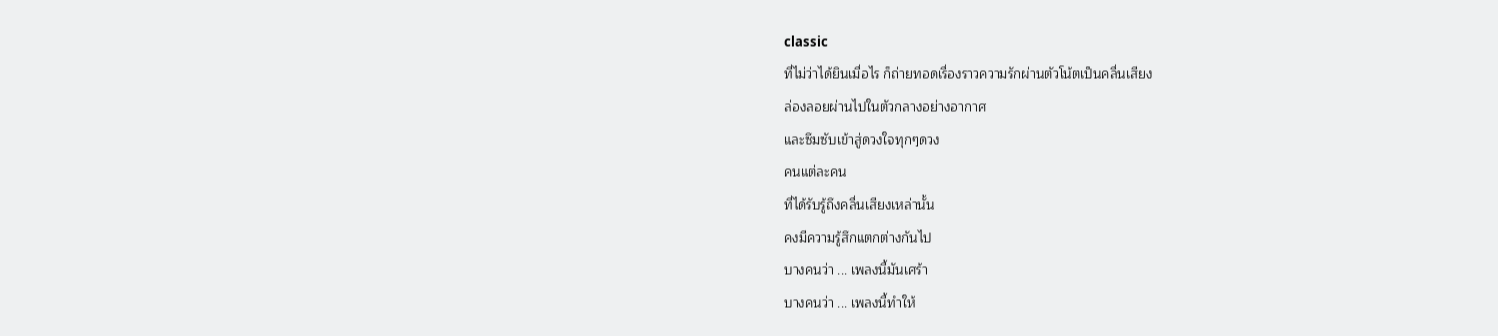classic
ที่ไม่ว่าได้ยินเมื่อไร ก็ถ่ายทอดเรื่องราวความรักผ่านตัวโน้ตเป็นคลื่นเสียง
ล่องลอยผ่านไปในตัวกลางอย่างอากาศ
และซึมซับเข้าสู่ดวงใจทุกๆดวง
คนแต่ละคน
ที่ได้รับรู้ถึงคลื่นเสียงเหล่านั้น
คงมีความรู้สึกแตกต่างกันไป
บางคนว่า ... เพลงนี้มันเศร้า
บางคนว่า ... เพลงนี้ทำให้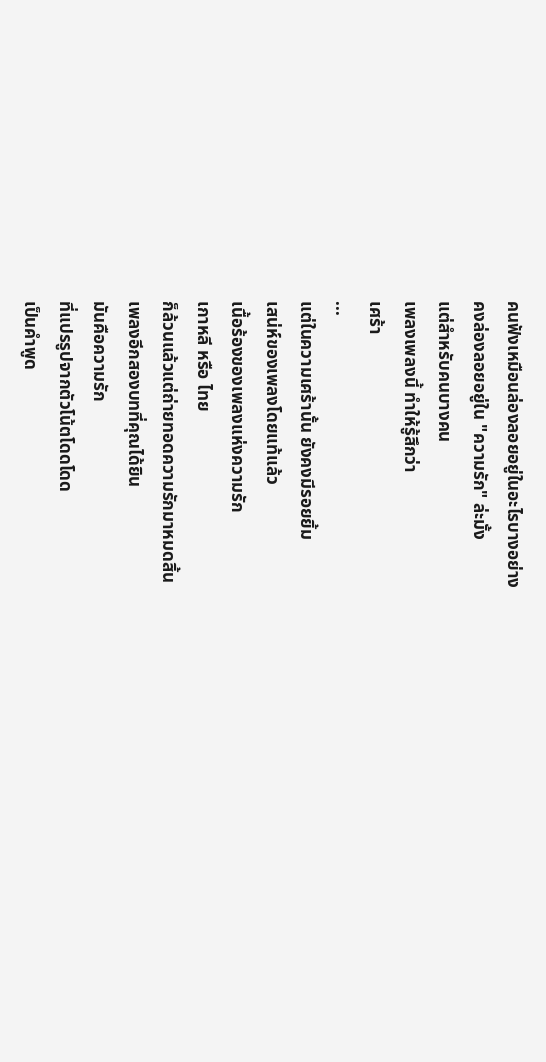คนฟังเหมือนล่องลอยอยู่ในอะไรบางอย่าง
คงล่องลอยอยู่ใน "ความรัก" ล่ะมั้ง
แต่สำหรับคนบางคน
เพลงเพลงนี้ ทำให้รู้สึกว่า
เศร้า
...
แต่ในความเศร้านั้น ยังคงมีรอยยิ้ม
เสน่ห์ของเพลงโดยแท้แล้ว
เนื้อร้องของเพลงแห่งความรัก
เกาหลี หรือ ไทย
ก็ล้วนแล้วแต่ถ่ายทอดความรักมาหมดสิ้น
เพลงอีกสองบทที่คุณได้ยิน
มันคือความรัก
ที่แปรรูปจากตัวโน้ตโดดโดด
เป็นคำพูด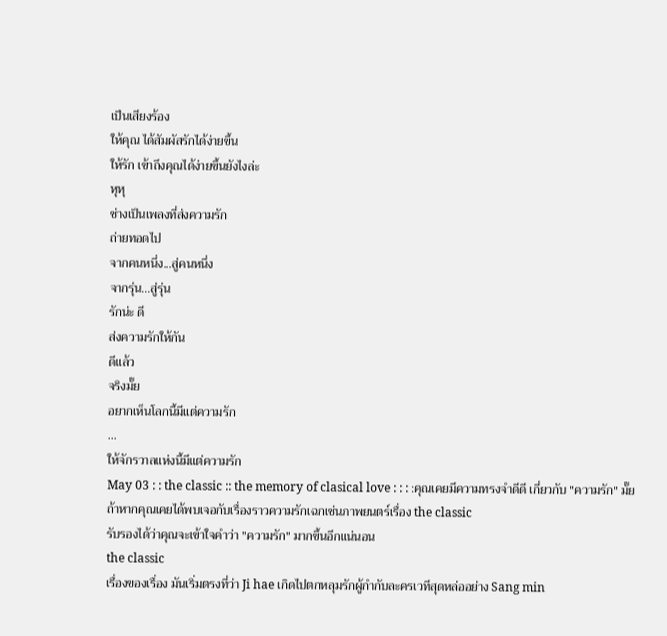เป็นเสียงร้อง
ให้คุณ ได้สัมผัสรักได้ง่ายขึ้น
ให้รัก เข้าถึงคุณได้ง่ายขึ้นยังไงล่ะ
หุหุ
ช่างเป็นเพลงที่ส่งความรัก
ถ่ายทอดไป
จากคนหนึ่ง...สู่คนหนึ่ง
จากรุ่น...สู่รุ่น
รักน่ะ ดี
ส่งความรักให้กัน
ดีแล้ว
จริงมั๊ย
อยากเห็นโลกนี้มีแต่ความรัก
...
ให้จักรวาลแห่งนี้มีแต่ความรัก
May 03 : : the classic :: the memory of clasical love : : : :คุณเคยมีความทรงจำดีดี เกี่ยวกับ "ความรัก" มั๊ย
ถ้าหากคุณเคยได้พบเจอกับเรื่องราวความรักเฉกเช่นภาพยนตร์เรื่อง the classic
รับรองได้ว่าคุณจะเข้าใจคำว่า "ความรัก" มากขึ้นอีกแน่นอน
the classic
เรื่องของเรื่อง มันเริ่มตรงที่ว่า Ji hae เกิดไปตกหลุมรักผู้กำกับละครเวทีสุดหล่ออย่าง Sang min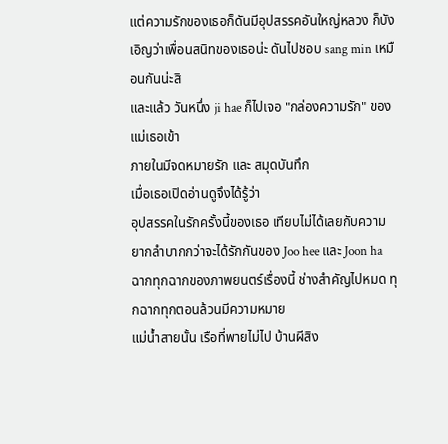แต่ความรักของเธอก็ดันมีอุปสรรคอันใหญ่หลวง ก็บังเอิญว่าเพื่อนสนิทของเธอน่ะ ดันไปชอบ sang min เหมือนกันน่ะสิ
และแล้ว วันหนึ่ง ji hae ก็ไปเจอ "กล่องความรัก" ของแม่เธอเข้า
ภายในมีจดหมายรัก และ สมุดบันทึก
เมื่อเธอเปิดอ่านดูจึงได้รู้ว่า
อุปสรรคในรักครั้งนี้ของเธอ เทียบไม่ได้เลยกับความยากลำบากกว่าจะได้รักกันของ Joo hee และ Joon ha
ฉากทุกฉากของภาพยนตร์เรื่องนี้ ช่างสำคัญไปหมด ทุกฉากทุกตอนล้วนมีความหมาย
แม่น้ำสายนั้น เรือที่พายไม่ไป บ้านผีสิง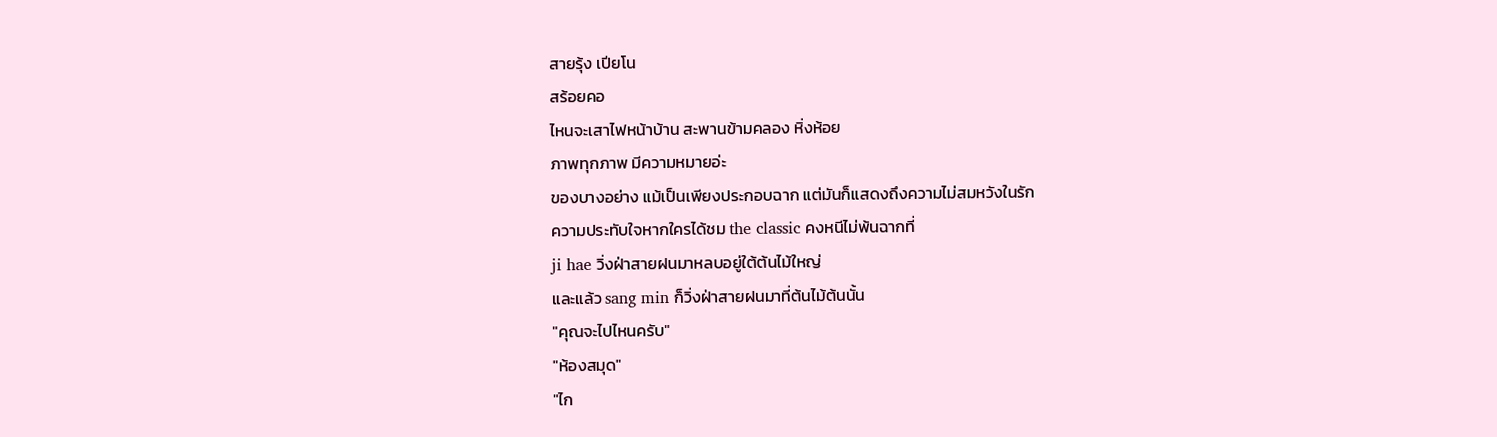สายรุ้ง เปียโน
สร้อยคอ
ไหนจะเสาไฟหน้าบ้าน สะพานข้ามคลอง หิ่งห้อย
ภาพทุกภาพ มีความหมายอ่ะ
ของบางอย่าง แม้เป็นเพียงประกอบฉาก แต่มันก็แสดงถึงความไม่สมหวังในรัก
ความประทับใจหากใครได้ชม the classic คงหนีไม่พ้นฉากที่
ji hae วิ่งฝ่าสายฝนมาหลบอยู่ใต้ต้นไม้ใหญ่
และแล้ว sang min ก็วิ่งฝ่าสายฝนมาที่ต้นไม้ต้นนั้น
"คุณจะไปไหนครับ"
"ห้องสมุด"
"ไก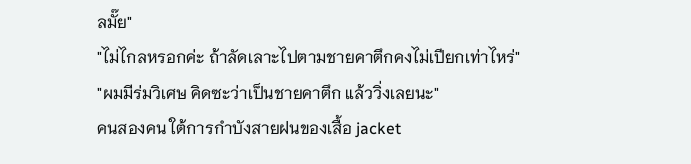ลมั๊ย"
"ไม่ไกลหรอกค่ะ ถ้าลัดเลาะไปตามชายคาตึกคงไม่เปียกเท่าไหร่"
"ผมมีร่มวิเศษ คิดซะว่าเป็นชายคาตึก แล้ววิ่งเลยนะ"
คนสองคน ใต้การกำบังสายฝนของเสื้อ jacket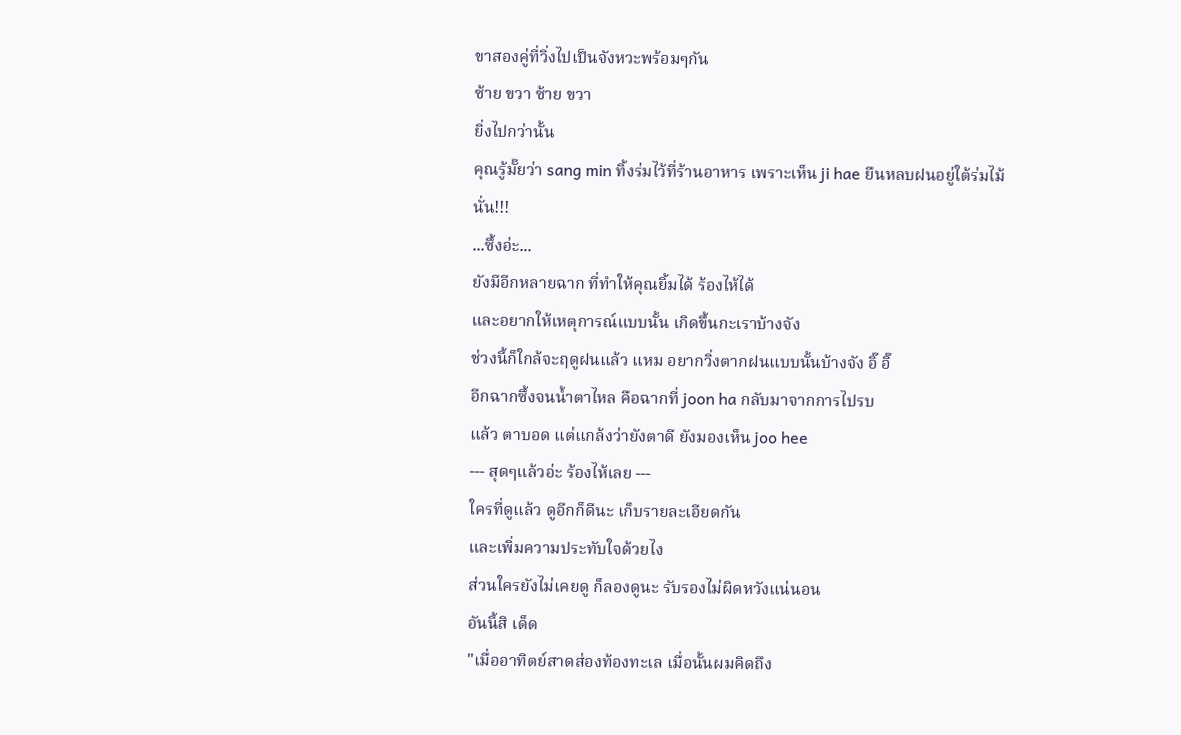ขาสองคู่ที่วิ่งไปเป็นจังหวะพร้อมๆกัน
ซ้าย ขวา ซ้าย ขวา
ยิ่งไปกว่านั้น
คุณรู้มั๊ยว่า sang min ทิ้งร่มไว้ที่ร้านอาหาร เพราะเห็น ji hae ยืนหลบฝนอยู่ใต้ร่มไม้นั่น!!!
...ซึ้งอ่ะ...
ยังมีอีกหลายฉาก ที่ทำให้คุณยิ้มได้ ร้องไห้ได้
และอยากให้เหตุการณ์แบบนั้น เกิดขึ้นกะเราบ้างจัง
ช่วงนี้ก็ใกล้จะฤดูฝนแล้ว แหม อยากวิ่งตากฝนแบบนั้นบ้างจัง อิ๊ อิ๊
อีกฉากซึ้งจนน้ำตาไหล คือฉากที่ joon ha กลับมาจากการไปรบ
แล้ว ตาบอด แต่แกล้งว่ายังตาดี ยังมองเห็น joo hee
--- สุดๆแล้วอ่ะ ร้องไห้เลย ---
ใครที่ดูแล้ว ดูอีกก็ดีนะ เก็บรายละเอียดกัน
และเพิ่มความประทับใจด้วยไง
ส่วนใครยังไม่เคยดู ก็ลองดูนะ รับรองไม่ผิดหวังแน่นอน
อันนี้สิ เด็ด
"เมื่ออาทิตย์สาดส่องท้องทะเล เมื่อนั้นผมคิดถึง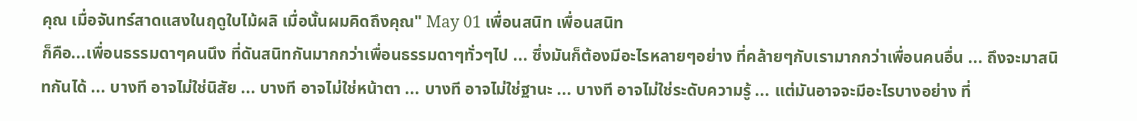คุณ เมื่อจันทร์สาดแสงในฤดูใบไม้ผลิ เมื่อนั้นผมคิดถึงคุณ" May 01 เพื่อนสนิท เพื่อนสนิท
ก็คือ...เพื่อนธรรมดาๆคนนึง ที่ดันสนิทกันมากกว่าเพื่อนธรรมดาๆทั่วๆไป ... ซึ่งมันก็ต้องมีอะไรหลายๆอย่าง ที่คล้ายๆกับเรามากกว่าเพื่อนคนอื่น ... ถึงจะมาสนิทกันได้ ... บางที อาจไม่ใช่นิสัย ... บางที อาจไม่ใช่หน้าตา ... บางที อาจไม่ใช่ฐานะ ... บางที อาจไม่ใช่ระดับความรู้ ... แต่มันอาจจะมีอะไรบางอย่าง ที่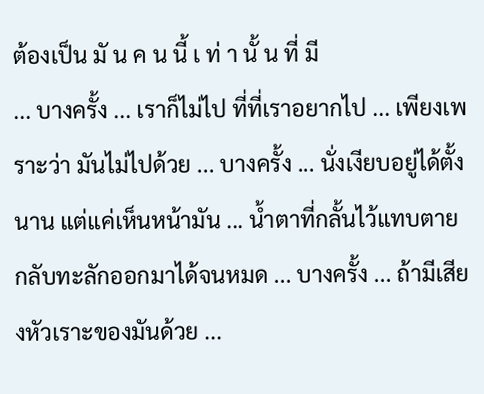ต้องเป็น มั น ค น นี้ เ ท่ า นั้ น ที่ มี
... บางครั้ง ... เราก็ไม่ไป ที่ที่เราอยากไป ... เพียงเพราะว่า มันไม่ไปด้วย ... บางครั้ง ... นั่งเงียบอยู่ได้ตั้งนาน แต่แค่เห็นหน้ามัน ... น้ำตาที่กลั้นไว้แทบตาย กลับทะลักออกมาได้จนหมด ... บางครั้ง ... ถ้ามีเสียงหัวเราะของมันด้วย ...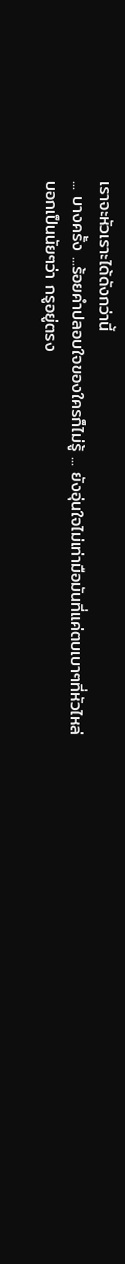เราจะหัวเราะได้ดังกว่านี้
... บางครั้ง ...ร้อยคำปลอบใจของใครก็ไม่รู้ ... ยังอุ่นใจไม่เท่ามือมันที่แค่ตบเบาๆที่หัวไหล่
บอกเป็นนัยๆว่า กรูอยู่ตรง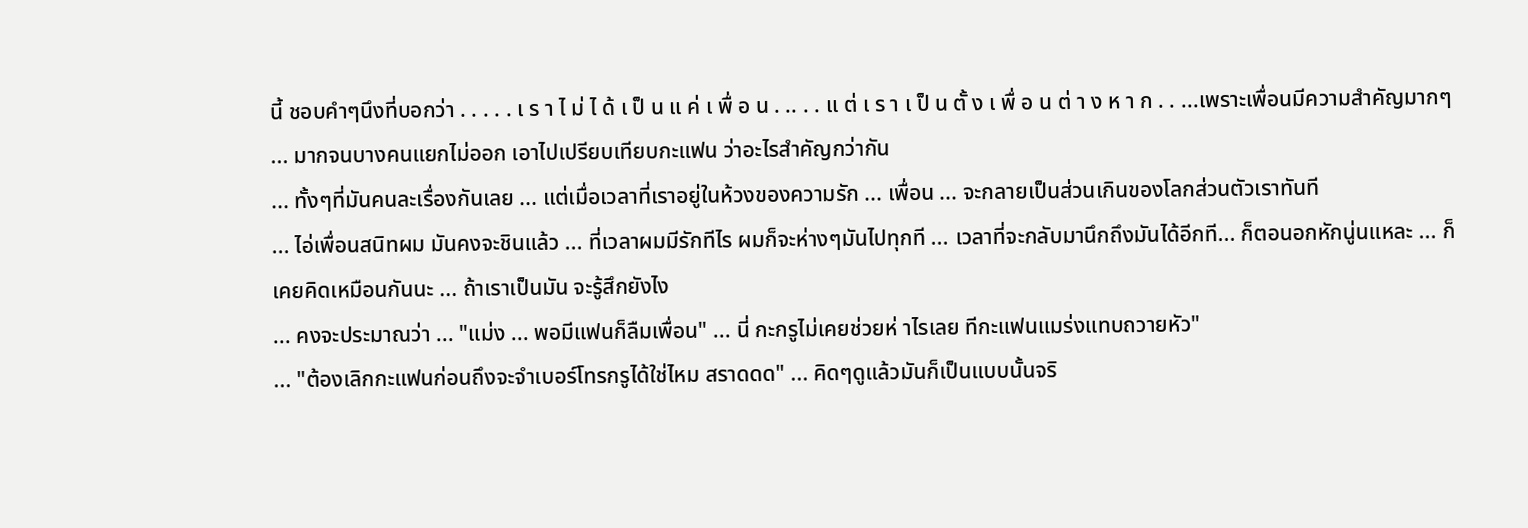นี้ ชอบคำๆนึงที่บอกว่า . . . . . เ ร า ไ ม่ ไ ด้ เ ป็ น แ ค่ เ พื่ อ น . .. . . แ ต่ เ ร า เ ป็ น ตั้ ง เ พื่ อ น ต่ า ง ห า ก . . ...เพราะเพื่อนมีความสำคัญมากๆ ... มากจนบางคนแยกไม่ออก เอาไปเปรียบเทียบกะแฟน ว่าอะไรสำคัญกว่ากัน
... ทั้งๆที่มันคนละเรื่องกันเลย ... แต่เมื่อเวลาที่เราอยู่ในห้วงของความรัก ... เพื่อน ... จะกลายเป็นส่วนเกินของโลกส่วนตัวเราทันที
... ไอ่เพื่อนสนิทผม มันคงจะชินแล้ว ... ที่เวลาผมมีรักทีไร ผมก็จะห่างๆมันไปทุกที ... เวลาที่จะกลับมานึกถึงมันได้อีกที... ก็ตอนอกหักนู่นแหละ ... ก็เคยคิดเหมือนกันนะ ... ถ้าเราเป็นมัน จะรู้สึกยังไง
... คงจะประมาณว่า ... "แม่ง ... พอมีแฟนก็ลืมเพื่อน" ... นี่ กะกรูไม่เคยช่วยห่ าไรเลย ทีกะแฟนแมร่งแทบถวายหัว"
... "ต้องเลิกกะแฟนก่อนถึงจะจำเบอร์โทรกรูได้ใช่ไหม สราดดด" ... คิดๆดูแล้วมันก็เป็นแบบนั้นจริ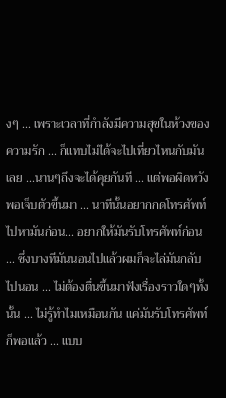งๆ ... เพราะเวลาที่กำลังมีความสุขในห้วงของความรัก ... ก็แทบไม่ได้จะไปเที่ยวไหนกับมันเลย ...นานๆถึงจะได้คุยกันที ... แต่พอผิดหวัง พอเจ็บตัวขึ้นมา ... นาทีนั้นอยากกดโทรศัพท์ไปหามันก่อน... อยากให้มันรับโทรศัพท์ก่อน ... ซึ่งบางทีมันนอนไปแล้วผมก็จะไล่มันกลับไปนอน ... ไม่ต้องตื่นขึ้นมาฟังเรื่องราวใดๆทั้งนั้น ... ไม่รู้ทำไมเหมือนกัน แค่มันรับโทรศัพท์ ก็พอแล้ว ... แบบ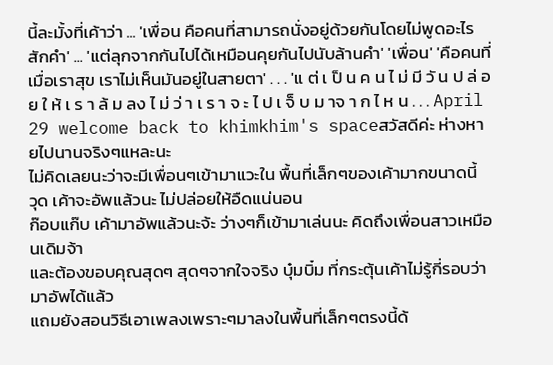นี้ละมั้งที่เค้าว่า ... 'เพื่อน คือคนที่สามารถนั่งอยู่ด้วยกันโดยไม่พูดอะไรสักคำ' ... 'แต่ลุกจากกันไปได้เหมือนคุยกันไปนับล้านคำ' 'เพื่อน' 'คือคนที่เมื่อเราสุข เราไม่เห็นมันอยู่ในสายตา' . . . 'แ ต่ เ ป็ น ค น ไ ม่ มี วั น ป ล่ อ ย ใ ห้ เ ร า ล้ ม ลง ไ ม่ ว่ า เ ร า จ ะ ไ ป เ จ็ บ ม าจ า ก ไ ห น . . . April 29 welcome back to khimkhim's spaceสวัสดีค่ะ ห่างหายไปนานจริงๆแหละนะ
ไม่คิดเลยนะว่าจะมีเพื่อนๆเข้ามาแวะใน พื้นที่เล็กๆของเค้ามากขนาดนี้
วุด เค้าจะอัพแล้วนะ ไม่ปล่อยให้อืดแน่นอน
ก๊อบแก๊บ เค้ามาอัพแล้วนะจ้ะ ว่างๆก็เข้ามาเล่นนะ คิดถึงเพื่อนสาวเหมือนเดิมจ้า
และต้องขอบคุณสุดๆ สุดๆจากใจจริง บุ๋มบิ๋ม ที่กระตุ้นเค้าไม่รู้กี่รอบว่ามาอัพได้แล้ว
แถมยังสอนวิธีเอาเพลงเพราะๆมาลงในพื้นที่เล็กๆตรงนี้ด้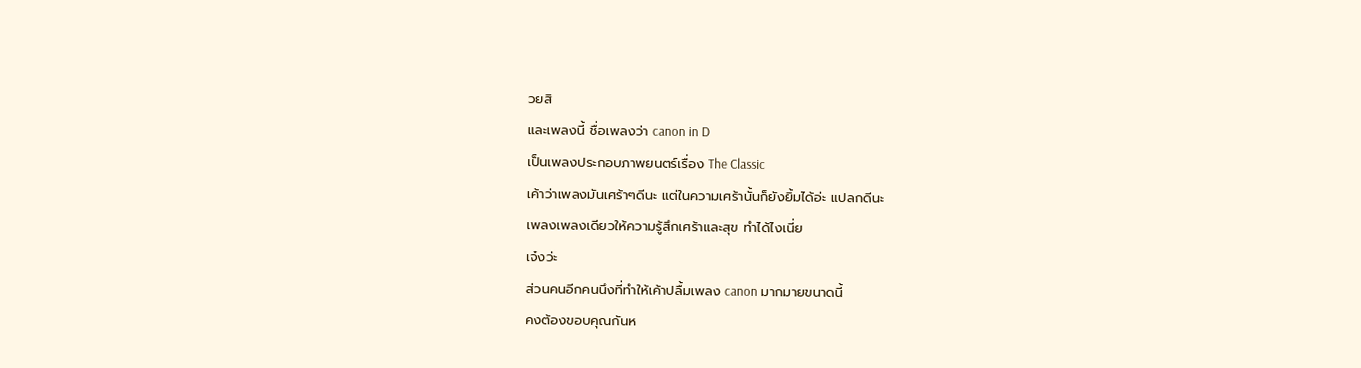วยสิ
และเพลงนี้ ชื่อเพลงว่า canon in D
เป็นเพลงประกอบภาพยนตร์เรื่อง The Classic
เค้าว่าเพลงมันเศร้าๆดีนะ แต่ในความเศร้านั้นก็ยังยิ้มได้อ่ะ แปลกดีนะ
เพลงเพลงเดียวให้ความรู้สึกเศร้าและสุข ทำได้ไงเนี่ย
เจ๋งว่ะ
ส่วนคนอีกคนนึงที่ทำให้เค้าปลื้มเพลง canon มากมายขนาดนี้
คงต้องขอบคุณกันห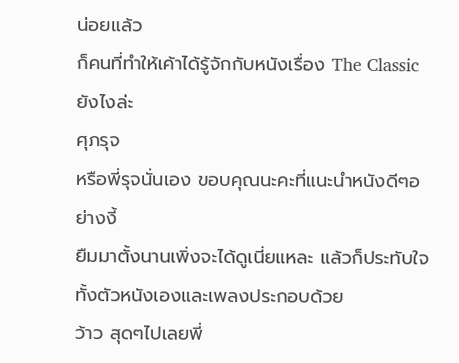น่อยแล้ว
ก็คนที่ทำให้เค้าได้รู้จักกับหนังเรื่อง The Classic ยังไงล่ะ
ศุภรุจ
หรือพี่รุจนั่นเอง ขอบคุณนะคะที่แนะนำหนังดีๆอย่างงี้
ยืมมาตั้งนานเพิ่งจะได้ดูเนี่ยแหละ แล้วก็ประทับใจทั้งตัวหนังเองและเพลงประกอบด้วย
ว้าว สุดๆไปเลยพี่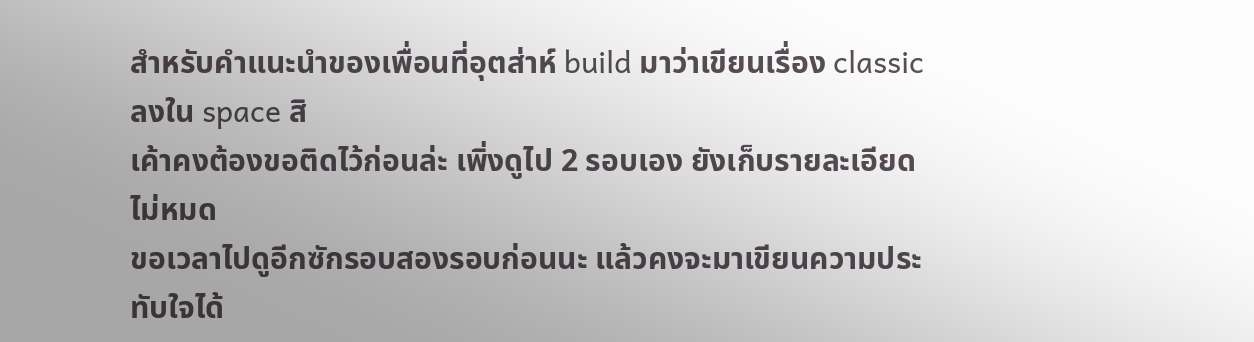สำหรับคำแนะนำของเพื่อนที่อุตส่าห์ build มาว่าเขียนเรื่อง classic ลงใน space สิ
เค้าคงต้องขอติดไว้ก่อนล่ะ เพิ่งดูไป 2 รอบเอง ยังเก็บรายละเอียดไม่หมด
ขอเวลาไปดูอีกซักรอบสองรอบก่อนนะ แล้วคงจะมาเขียนความประทับใจได้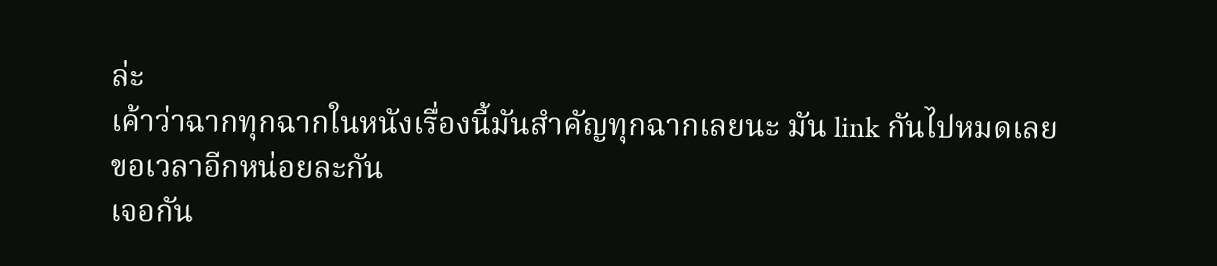ล่ะ
เค้าว่าฉากทุกฉากในหนังเรื่องนี้มันสำคัญทุกฉากเลยนะ มัน link กันไปหมดเลย
ขอเวลาอีกหน่อยละกัน
เจอกัน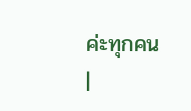ค่ะทุกคน
|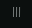|||